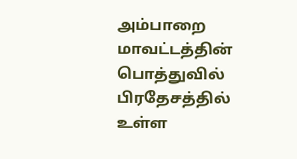அம்பாறை மாவட்டத்தின் பொத்துவில் பிரதேசத்தில் உள்ள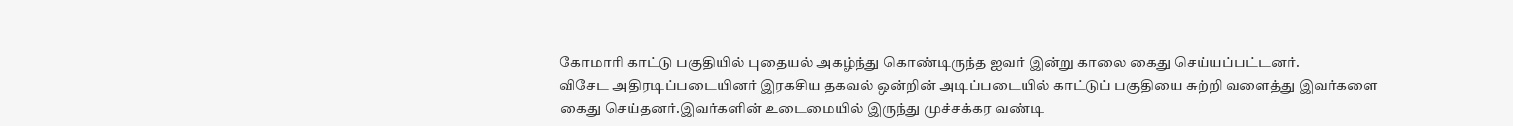கோமாரி காட்டு பகுதியில் புதையல் அகழ்ந்து கொண்டிருந்த ஐவர் இன்று காலை கைது செய்யப்பட்டனர்.
விசேட அதிரடிப்படையினர் இரகசிய தகவல் ஒன்றின் அடிப்படையில் காட்டுப் பகுதியை சுற்றி வளைத்து இவர்களை கைது செய்தனர்.இவர்களின் உடைமையில் இருந்து முச்சக்கர வண்டி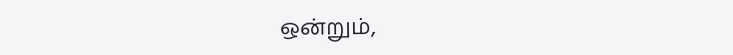ஒன்றும்,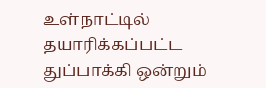உள்நாட்டில் தயாரிக்கப்பட்ட துப்பாக்கி ஒன்றும்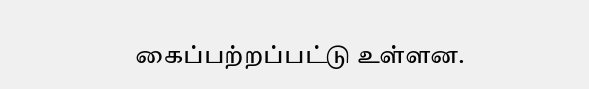கைப்பற்றப்பட்டு உள்ளன.